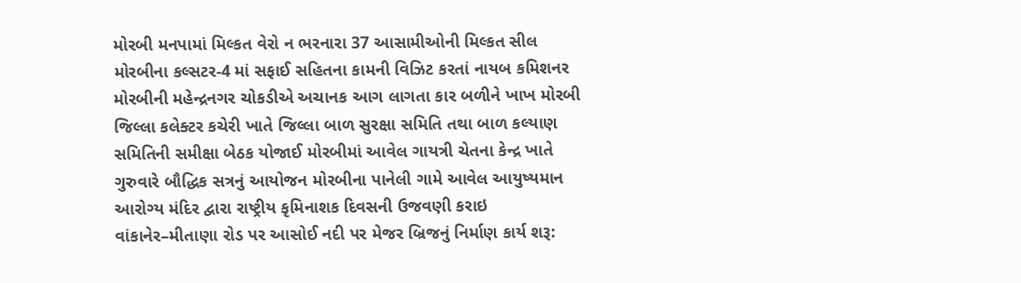મોરબી મનપામાં મિલ્કત વેરો ન ભરનારા 37 આસામીઓની મિલ્કત સીલ મોરબીના કલ્સટર-4 માં સફાઈ સહિતના કામની વિઝિટ કરતાં નાયબ કમિશનર મોરબીની મહેન્દ્રનગર ચોકડીએ અચાનક આગ લાગતા કાર બળીને ખાખ મોરબી જિલ્લા કલેક્ટર કચેરી ખાતે જિલ્લા બાળ સુરક્ષા સમિતિ તથા બાળ કલ્યાણ સમિતિની સમીક્ષા બેઠક યોજાઈ મોરબીમાં આવેલ ગાયત્રી ચેતના કેન્દ્ર ખાતે ગુરુવારે બૌદ્ધિક સત્રનું આયોજન મોરબીના પાનેલી ગામે આવેલ આયુષ્યમાન આરોગ્ય મંદિર દ્વારા રાષ્ટ્રીય કૃમિનાશક દિવસની ઉજવણી કરાઇ વાંકાનેર–મીતાણા રોડ પર આસોઈ નદી પર મેજર બ્રિજનું નિર્માણ કાર્ય શરૂ: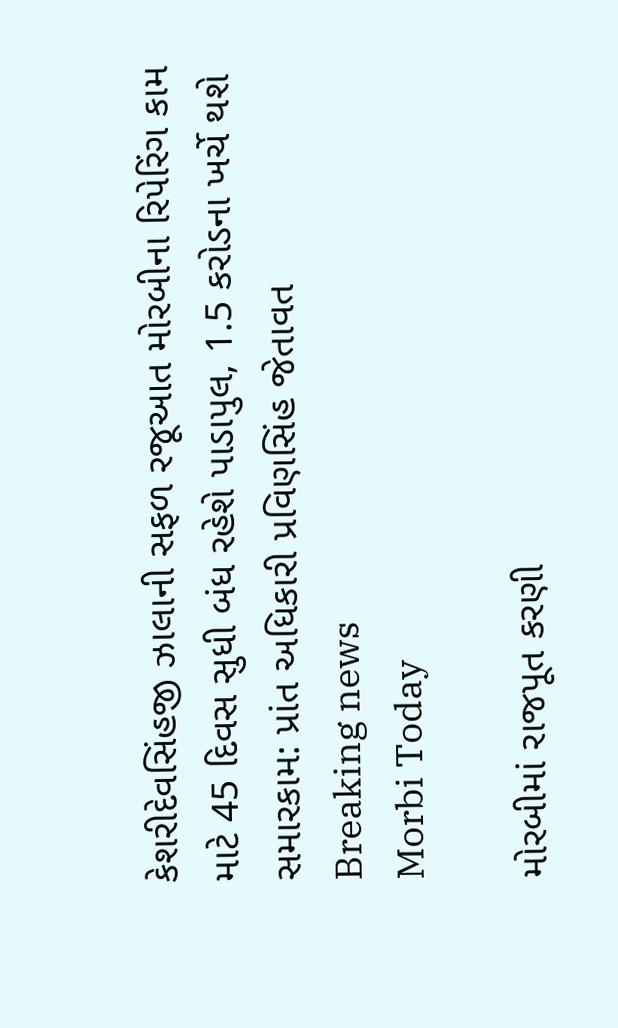કેશરીદેવસિંહજી ઝાલાની સફળ રજૂઆત મોરબીના રિપેરિંગ કામ માટે 45 દિવસ સુધી બંધ રહેશે પાડાપુલ, 1.5 કરોડના ખર્ચે થશે સમારકામ: પ્રાંત અધિકારી પ્રવિણસિંહ જેતાવત
Breaking news
Morbi Today

મોરબીમાં રાજપૂત કરણી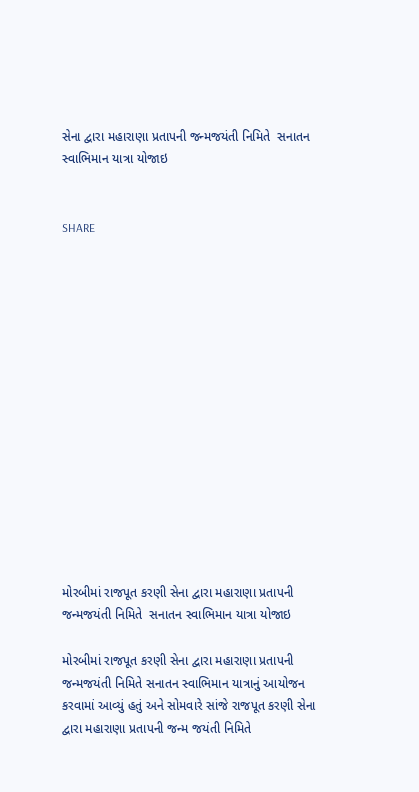સેના દ્વારા મહારાણા પ્રતાપની જન્મજયંતી નિમિતે  સનાતન સ્વાભિમાન યાત્રા યોજાઇ


SHARE















મોરબીમાં રાજપૂત કરણી સેના દ્વારા મહારાણા પ્રતાપની જન્મજયંતી નિમિતે  સનાતન સ્વાભિમાન યાત્રા યોજાઇ

મોરબીમાં રાજપૂત કરણી સેના દ્વારા મહારાણા પ્રતાપની જન્મજયંતી નિમિતે સનાતન સ્વાભિમાન યાત્રાનું આયોજન કરવામાં આવ્યું હતું અને સોમવારે સાંજે રાજપૂત કરણી સેના દ્વારા મહારાણા પ્રતાપની જન્મ જયંતી નિમિતે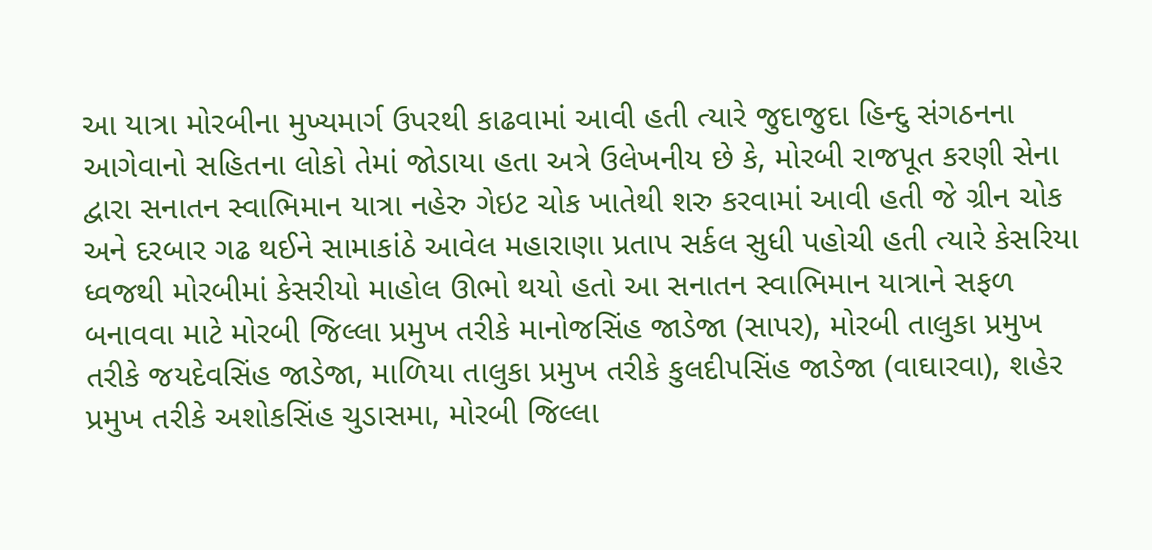આ યાત્રા મોરબીના મુખ્યમાર્ગ ઉપરથી કાઢવામાં આવી હતી ત્યારે જુદાજુદા હિન્દુ સંગઠનના આગેવાનો સહિતના લોકો તેમાં જોડાયા હતા અત્રે ઉલેખનીય છે કે, મોરબી રાજપૂત કરણી સેના દ્વારા સનાતન સ્વાભિમાન યાત્રા નહેરુ ગેઇટ ચોક ખાતેથી શરુ કરવામાં આવી હતી જે ગ્રીન ચોક અને દરબાર ગઢ થઈને સામાકાંઠે આવેલ મહારાણા પ્રતાપ સર્કલ સુધી પહોચી હતી ત્યારે કેસરિયા ધ્વજથી મોરબીમાં કેસરીયો માહોલ ઊભો થયો હતો આ સનાતન સ્વાભિમાન યાત્રાને સફળ બનાવવા માટે મોરબી જિલ્લા પ્રમુખ તરીકે માનોજસિંહ જાડેજા (સાપર), મોરબી તાલુકા પ્રમુખ તરીકે જયદેવસિંહ જાડેજા, માળિયા તાલુકા પ્રમુખ તરીકે કુલદીપસિંહ જાડેજા (વાઘારવા), શહેર પ્રમુખ તરીકે અશોકસિંહ ચુડાસમા, મોરબી જિલ્લા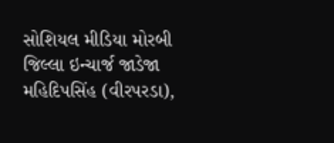સોશિયલ મીડિયા મોરબી જિલ્લા ઇન્ચાર્જ જાડેજા મહિદિપસિંહ (વીરપરડા),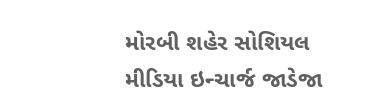મોરબી શહેર સોશિયલ મીડિયા ઇન્ચાર્જ જાડેજા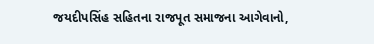જયદીપસિંહ સહિતના રાજપૂત સમાજના આગેવાનો,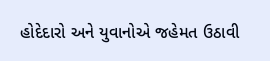હોદેદારો અને યુવાનોએ જહેમત ઉઠાવી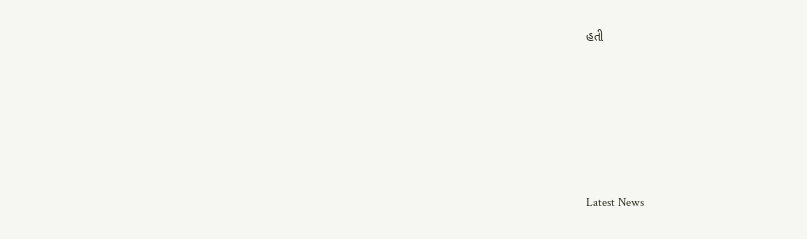હતી






Latest News